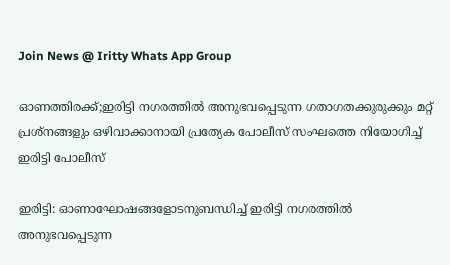Join News @ Iritty Whats App Group

ഓണത്തിരക്ക്;ഇരിട്ടി നഗരത്തിൽ അനുഭവപ്പെടുന്ന ഗതാഗതക്കുരുക്കും മറ്റ് പ്രശ്നങ്ങളും ഒഴിവാക്കാനായി പ്രത്യേക പോലീസ് സംഘത്തെ നിയോഗിച്ച് ഇരിട്ടി പോലീസ്

ഇരിട്ടി: ഓണാഘോഷങ്ങളോടനുബന്ധിച്ച് ഇരിട്ടി നഗരത്തിൽ അനുഭവപ്പെടുന്ന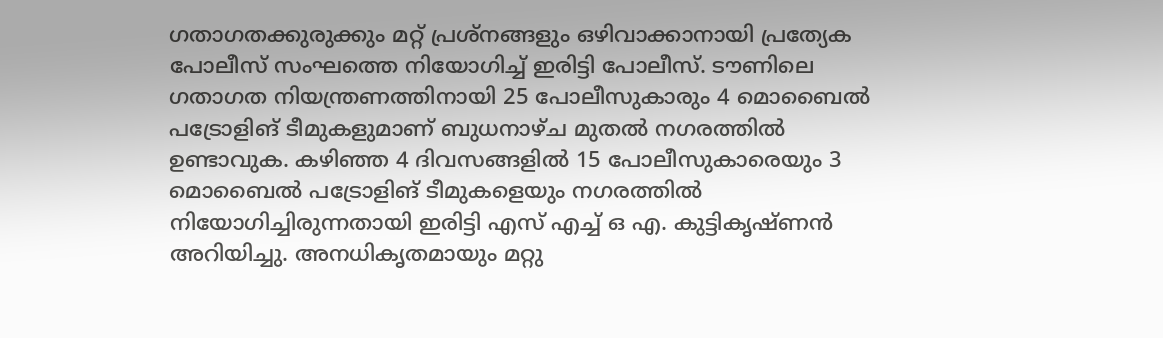ഗതാഗതക്കുരുക്കും മറ്റ് പ്രശ്നങ്ങളും ഒഴിവാക്കാനായി പ്രത്യേക പോലീസ് സംഘത്തെ നിയോഗിച്ച് ഇരിട്ടി പോലീസ്. ടൗണിലെ ഗതാഗത നിയന്ത്രണത്തിനായി 25 പോലീസുകാരും 4 മൊബൈൽ പട്രോളിങ് ടീമുകളുമാണ് ബുധനാഴ്ച മുതൽ നഗരത്തിൽ ഉണ്ടാവുക. കഴിഞ്ഞ 4 ദിവസങ്ങളിൽ 15 പോലീസുകാരെയും 3 മൊബൈൽ പട്രോളിങ് ടീമുകളെയും നഗരത്തിൽ നിയോഗിച്ചിരുന്നതായി ഇരിട്ടി എസ്‌ എച്ച്‌ ഒ എ. കുട്ടികൃഷ്‌ണൻ അറിയിച്ചു. അനധികൃതമായും മറ്റു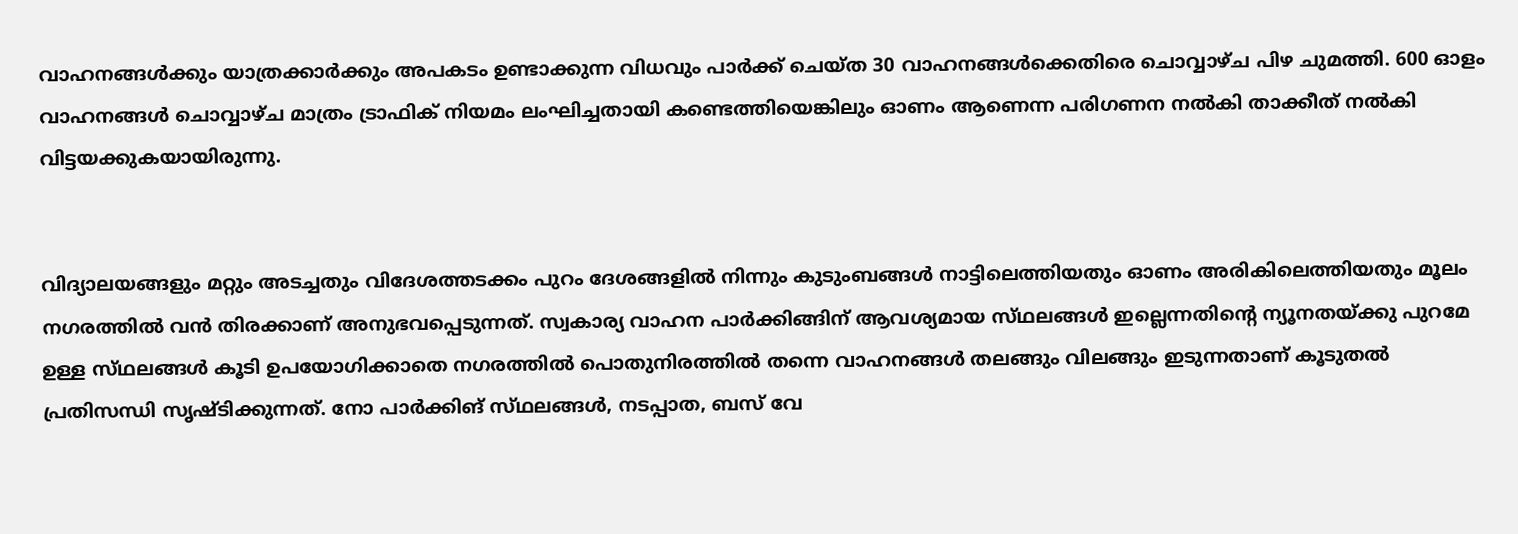വാഹനങ്ങൾക്കും യാത്രക്കാർക്കും അപകടം ഉണ്ടാക്കുന്ന വിധവും പാർക്ക് ചെയ്‌ത 30 വാഹനങ്ങൾക്കെതിരെ ചൊവ്വാഴ്ച പിഴ ചുമത്തി. 600 ഓളം വാഹനങ്ങൾ ചൊവ്വാഴ്ച മാത്രം ട്രാഫിക് നിയമം ലംഘിച്ചതായി കണ്ടെത്തിയെങ്കിലും ഓണം ആണെന്ന പരിഗണന നൽകി താക്കീത് നൽകി വിട്ടയക്കുകയായിരുന്നു.


വിദ്യാലയങ്ങളും മറ്റും അടച്ചതും വിദേശത്തടക്കം പുറം ദേശങ്ങളിൽ നിന്നും കുടുംബങ്ങൾ നാട്ടിലെത്തിയതും ഓണം അരികിലെത്തിയതും മൂലം നഗരത്തിൽ വൻ തിരക്കാണ് അനുഭവപ്പെടുന്നത്. സ്വകാര്യ വാഹന പാർക്കിങ്ങിന് ആവശ്യമായ സ്‌ഥലങ്ങൾ ഇല്ലെന്നതിൻ്റെ ന്യൂനതയ്ക്കു പുറമേ ഉള്ള സ്‌ഥലങ്ങൾ കൂടി ഉപയോഗിക്കാതെ നഗരത്തിൽ പൊതുനിരത്തിൽ തന്നെ വാഹനങ്ങൾ തലങ്ങും വിലങ്ങും ഇടുന്നതാണ് കൂടുതൽ പ്രതിസന്ധി സൃഷ്‌ടിക്കുന്നത്. നോ പാർക്കിങ് സ്‌ഥലങ്ങൾ, നടപ്പാത, ബസ് വേ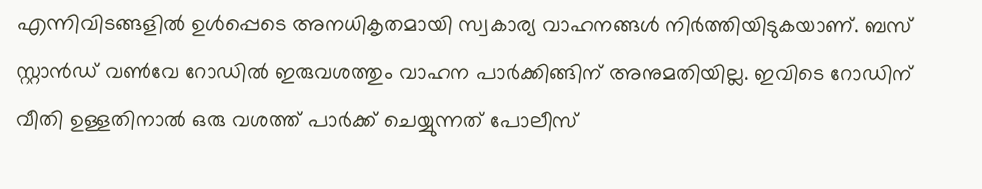എന്നിവിടങ്ങളിൽ ഉൾപ്പെടെ അനധികൃതമായി സ്വകാര്യ വാഹനങ്ങൾ നിർത്തിയിടുകയാണ്. ബസ് സ്റ്റാൻഡ് വൺവേ റോഡിൽ ഇരുവശത്തും വാഹന പാർക്കിങ്ങിന് അനുമതിയില്ല. ഇവിടെ റോഡിന് വീതി ഉള്ളതിനാൽ ഒരു വശത്ത് പാർക്ക് ചെയ്യുന്നത് പോലീസ്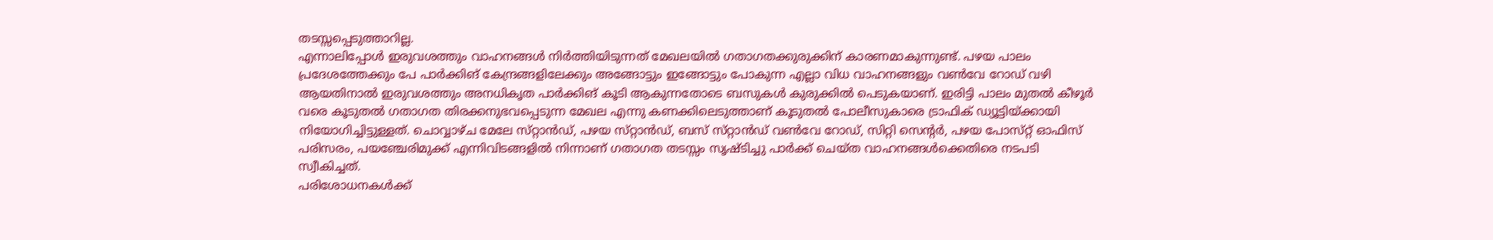തടസ്സപ്പെടുത്താറില്ല.
എന്നാലിപ്പോൾ ഇരുവശത്തും വാഹനങ്ങൾ നിർത്തിയിടുന്നത് മേഖലയിൽ ഗതാഗതക്കുരുക്കിന് കാരണമാകുന്നുണ്ട്. പഴയ പാലം പ്രദേശത്തേക്കും പേ പാർക്കിങ് കേന്ദ്രങ്ങളിലേക്കും അങ്ങോട്ടും ഇങ്ങോട്ടും പോകുന്ന എല്ലാ വിധ വാഹനങ്ങളും വൺവേ റോഡ് വഴി ആയതിനാൽ ഇരുവശത്തും അനധികൃത പാർക്കിങ് കൂടി ആകുന്നതോടെ ബസുകൾ കുരുക്കിൽ പെടുകയാണ്. ഇരിട്ടി പാലം മുതൽ കീഴൂർ വരെ കൂടുതൽ ഗതാഗത തിരക്കനുഭവപ്പെടുന്ന മേഖല എന്നു കണക്കിലെടുത്താണ് കൂടുതൽ പോലീസുകാരെ ട്രാഫിക് ഡ്യൂട്ടിയ്ക്കായി നിയോഗിച്ചിട്ടുള്ളത്. ചൊവ്വാഴ്ച മേലേ സ്‌റ്റാൻഡ്, പഴയ സ്‌റ്റാൻഡ്, ബസ് സ്‌റ്റാൻഡ് വൺവേ റോഡ്, സിറ്റി സെൻ്റർ, പഴയ പോസ്‌റ്റ് ഓഫിസ് പരിസരം, പയഞ്ചേരിമുക്ക് എന്നിവിടങ്ങളിൽ നിന്നാണ് ഗതാഗത തടസ്സം സൃഷ്‌ടിച്ചു പാർക്ക് ചെയ്‌ത വാഹനങ്ങൾക്കെതിരെ നടപടി സ്വീകിച്ചത്.
പരിശോധനകൾക്ക്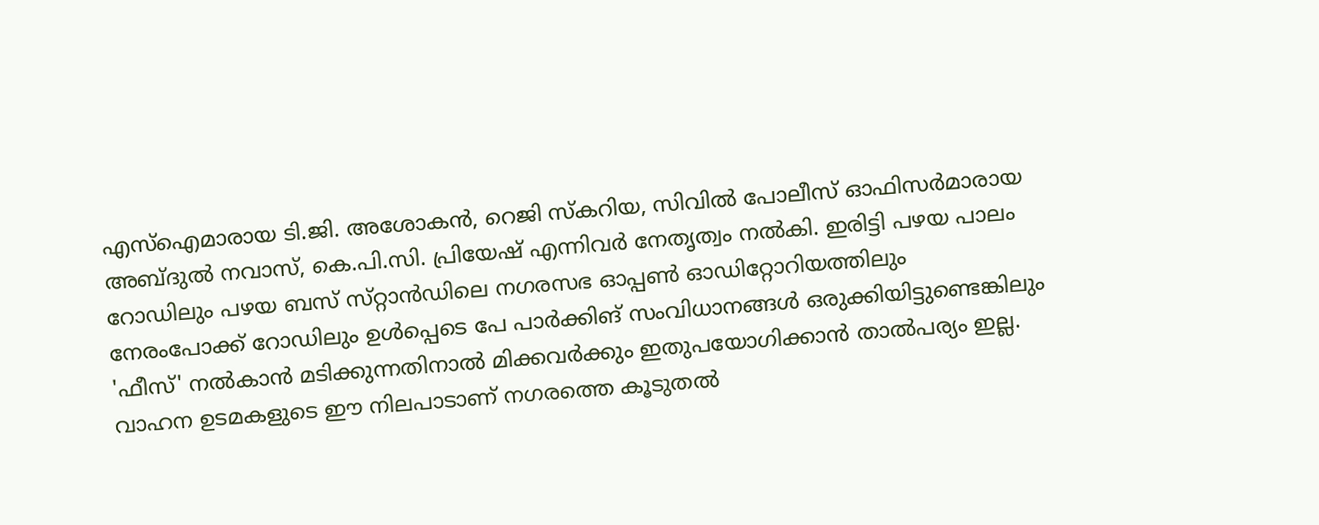എസ്ഐമാരായ ടി.ജി. അശോകൻ, റെജി സ്‌കറിയ, സിവിൽ പോലീസ് ഓഫിസർമാരായ അബ്ദുൽ നവാസ്, കെ.പി.സി. പ്രിയേഷ് എന്നിവർ നേതൃത്വം നൽകി. ഇരിട്ടി പഴയ പാലം റോഡിലും പഴയ ബസ് സ്‌റ്റാൻഡിലെ നഗരസഭ ഓപ്പൺ ഓഡിറ്റോറിയത്തിലും നേരംപോക്ക് റോഡിലും ഉൾപ്പെടെ പേ പാർക്കിങ് സംവിധാനങ്ങൾ ഒരുക്കിയിട്ടുണ്ടെങ്കിലും 'ഫീസ്' നൽകാൻ മടിക്കുന്നതിനാൽ മിക്കവർക്കും ഇതുപയോഗിക്കാൻ താൽപര്യം ഇല്ല. വാഹന ഉടമകളുടെ ഈ നിലപാടാണ് നഗരത്തെ കൂടുതൽ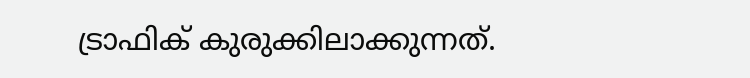ട്രാഫിക് കുരുക്കിലാക്കുന്നത്.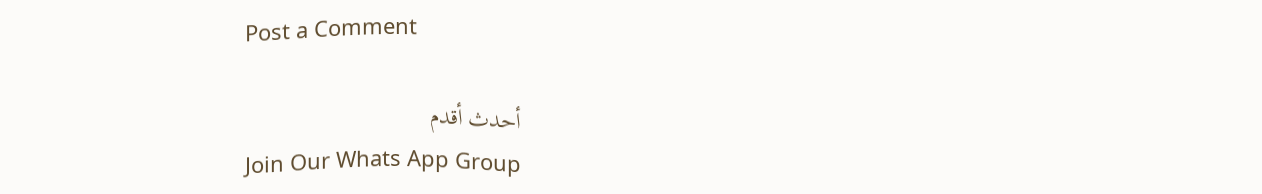Post a Comment

أحدث أقدم
Join Our Whats App Group